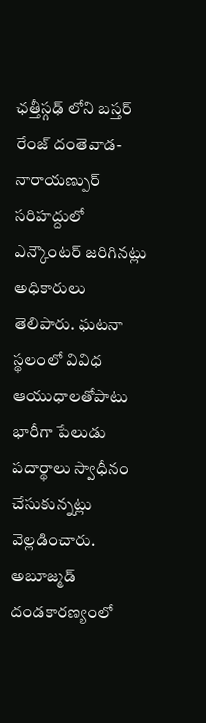ఛత్తీస్గఢ్ లోని బస్తర్ రేంజ్ దంతెవాడ-నారాయణ్పుర్ సరిహద్దులో ఎన్కౌంటర్ జరిగినట్లు అధికారులు తెలిపారు. ఘటనా స్థలంలో వివిధ ఆయుధాలతోపాటు భారీగా పేలుడు పదార్థాలు స్వాధీనం చేసుకున్నట్లు వెల్లడించారు. అబూజ్మడ్ దండకారణ్యంలో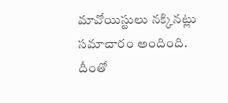మావోయిస్టులు నక్కినట్లు సమాచారం అందింది. దీంతో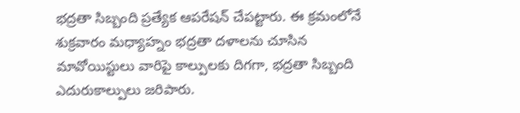భద్రతా సిబ్బంది ప్రత్యేక ఆపరేషన్ చేపట్టారు. ఈ క్రమంలోనే శుక్రవారం మధ్యాహ్నం భద్రతా దళాలను చూసిన మావోయిస్టులు వారిపై కాల్పులకు దిగగా, భద్రతా సిబ్బంది ఎదురుకాల్పులు జరిపారు.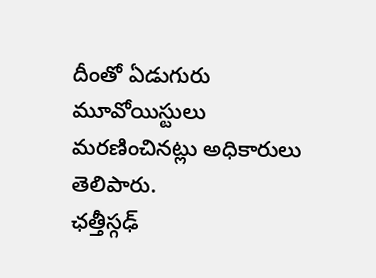దీంతో ఏడుగురు మూవోయిస్టులు మరణించినట్లు అధికారులు తెలిపారు.
ఛత్తీస్గఢ్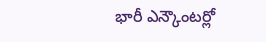భారీ ఎన్కౌంటర్లో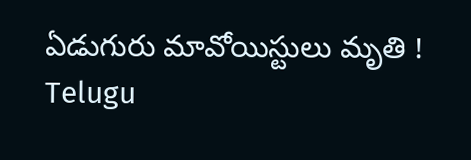ఏడుగురు మావోయిస్టులు మృతి !
Telugu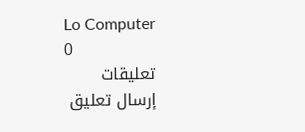Lo Computer
0
تعليقات
إرسال تعليق